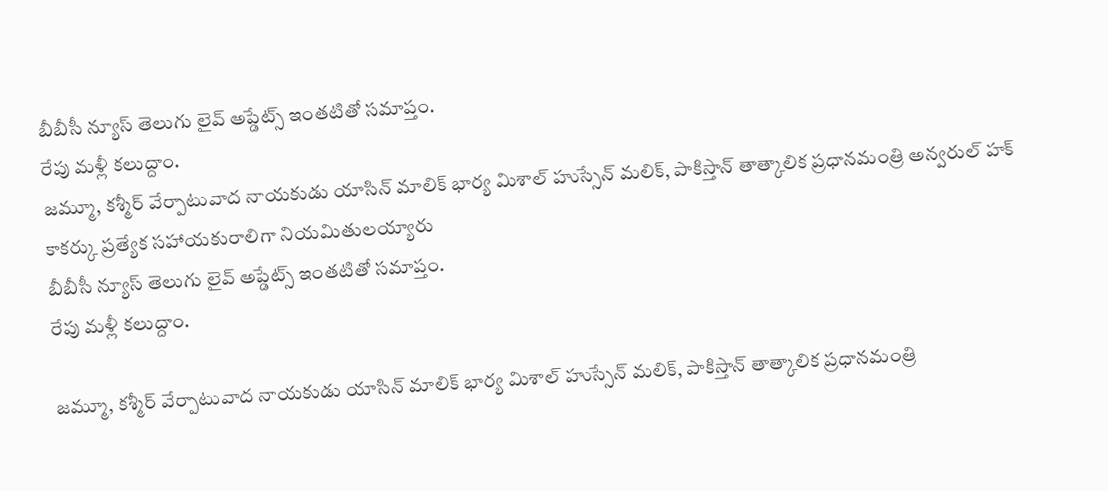బీబీసీ న్యూస్ తెలుగు లైవ్ అప్డేట్స్ ఇంతటితో సమాప్తం.
రేపు మళ్లీ కలుద్దాం.
జమ్మూ, కశ్మీర్ వేర్పాటువాద నాయకుడు యాసిన్ మాలిక్ భార్య మిశాల్ హుస్సేన్ మలిక్, పాకిస్తాన్ తాత్కాలిక ప్రధానమంత్రి అన్వరుల్ హక్ కాకర్కు ప్రత్యేక సహాయకురాలిగా నియమితులయ్యారు
బీబీసీ న్యూస్ తెలుగు లైవ్ అప్డేట్స్ ఇంతటితో సమాప్తం.
రేపు మళ్లీ కలుద్దాం.

జమ్మూ, కశ్మీర్ వేర్పాటువాద నాయకుడు యాసిన్ మాలిక్ భార్య మిశాల్ హుస్సేన్ మలిక్, పాకిస్తాన్ తాత్కాలిక ప్రధానమంత్రి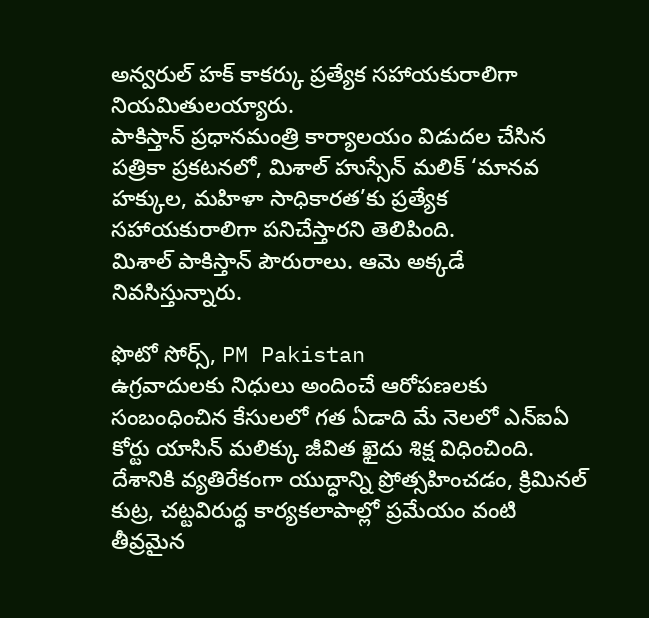అన్వరుల్ హక్ కాకర్కు ప్రత్యేక సహాయకురాలిగా నియమితులయ్యారు.
పాకిస్తాన్ ప్రధానమంత్రి కార్యాలయం విడుదల చేసిన పత్రికా ప్రకటనలో, మిశాల్ హుస్సేన్ మలిక్ ‘మానవ హక్కుల, మహిళా సాధికారత’కు ప్రత్యేక సహాయకురాలిగా పనిచేస్తారని తెలిపింది.
మిశాల్ పాకిస్తాన్ పౌరురాలు. ఆమె అక్కడే నివసిస్తున్నారు.

ఫొటో సోర్స్, PM Pakistan
ఉగ్రవాదులకు నిధులు అందించే ఆరోపణలకు సంబంధించిన కేసులలో గత ఏడాది మే నెలలో ఎన్ఐఏ కోర్టు యాసిన్ మలిక్కు జీవిత ఖైదు శిక్ష విధించింది.
దేశానికి వ్యతిరేకంగా యుద్ధాన్ని ప్రోత్సహించడం, క్రిమినల్ కుట్ర, చట్టవిరుద్ధ కార్యకలాపాల్లో ప్రమేయం వంటి తీవ్రమైన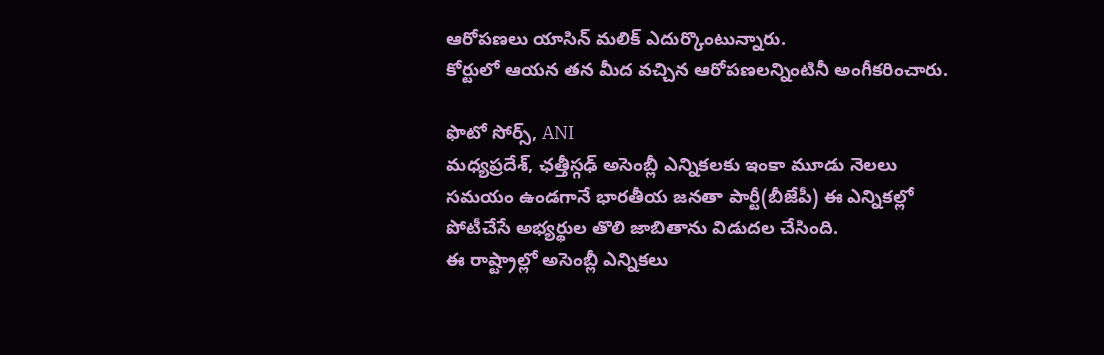ఆరోపణలు యాసిన్ మలిక్ ఎదుర్కొంటున్నారు.
కోర్టులో ఆయన తన మీద వచ్చిన ఆరోపణలన్నింటినీ అంగీకరించారు.

ఫొటో సోర్స్, ANI
మధ్యప్రదేశ్, ఛత్తీస్గఢ్ అసెంబ్లీ ఎన్నికలకు ఇంకా మూడు నెలలు సమయం ఉండగానే భారతీయ జనతా పార్టీ(బీజేపీ) ఈ ఎన్నికల్లో పోటీచేసే అభ్యర్థుల తొలి జాబితాను విడుదల చేసింది.
ఈ రాష్ట్రాల్లో అసెంబ్లీ ఎన్నికలు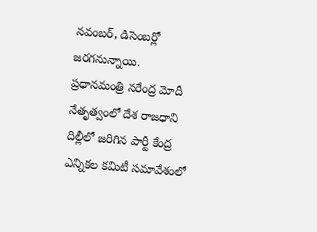నవంబర్, డిసెంబర్లో జరగనున్నాయి.
ప్రధానమంత్రి నరేంద్ర మోదీ నేతృత్వంలో దేశ రాజధాని దిల్లీలో జరిగిన పార్టీ కేంద్ర ఎన్నికల కమిటీ సమావేశంలో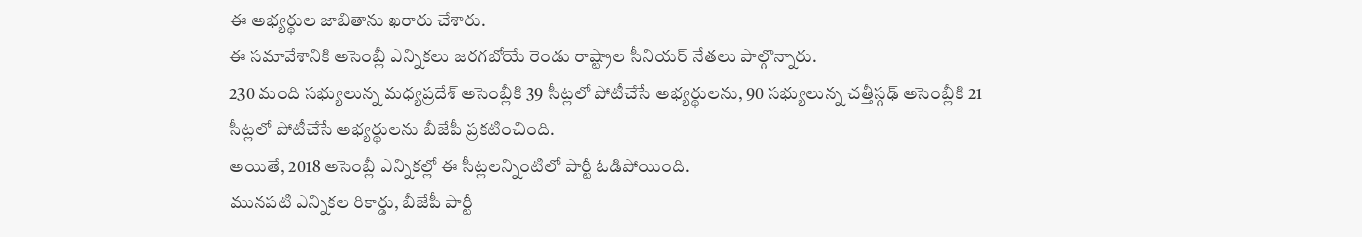ఈ అభ్యర్థుల జాబితాను ఖరారు చేశారు.
ఈ సమావేశానికి అసెంబ్లీ ఎన్నికలు జరగబోయే రెండు రాష్ట్రాల సీనియర్ నేతలు పాల్గొన్నారు.
230 మంది సభ్యులున్న మధ్యప్రదేశ్ అసెంబ్లీకి 39 సీట్లలో పోటీచేసే అభ్యర్థులను, 90 సభ్యులున్న చత్తీస్గఢ్ అసెంబ్లీకి 21 సీట్లలో పోటీచేసే అభ్యర్థులను బీజేపీ ప్రకటించింది.
అయితే, 2018 అసెంబ్లీ ఎన్నికల్లో ఈ సీట్లలన్నింటిలో పార్టీ ఓడిపోయింది.
మునపటి ఎన్నికల రికార్డు, బీజేపీ పార్టీ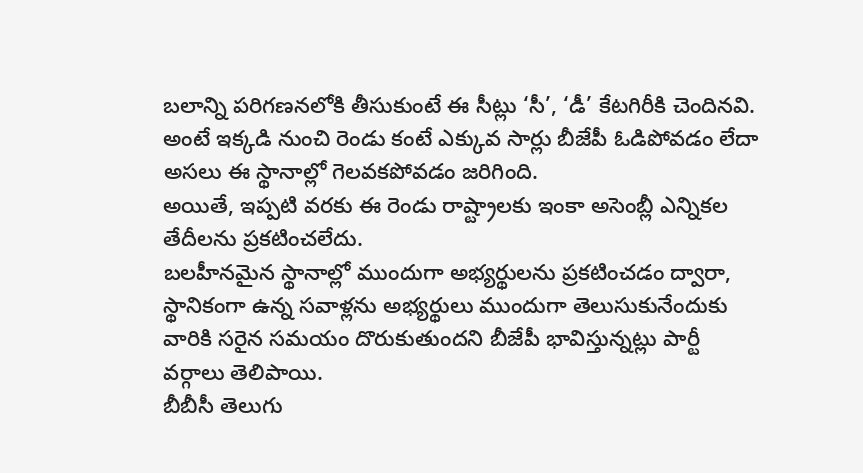బలాన్ని పరిగణనలోకి తీసుకుంటే ఈ సీట్లు ‘సీ’, ‘డీ’ కేటగిరీకి చెందినవి. అంటే ఇక్కడి నుంచి రెండు కంటే ఎక్కువ సార్లు బీజేపీ ఓడిపోవడం లేదా అసలు ఈ స్థానాల్లో గెలవకపోవడం జరిగింది.
అయితే, ఇప్పటి వరకు ఈ రెండు రాష్ట్రాలకు ఇంకా అసెంబ్లీ ఎన్నికల తేదీలను ప్రకటించలేదు.
బలహీనమైన స్థానాల్లో ముందుగా అభ్యర్థులను ప్రకటించడం ద్వారా, స్థానికంగా ఉన్న సవాళ్లను అభ్యర్థులు ముందుగా తెలుసుకునేందుకు వారికి సరైన సమయం దొరుకుతుందని బీజేపీ భావిస్తున్నట్లు పార్టీ వర్గాలు తెలిపాయి.
బీబీసీ తెలుగు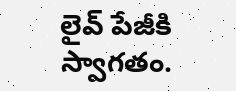లైవ్ పేజీకి స్వాగతం.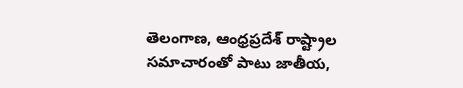తెలంగాణ, ఆంధ్రప్రదేశ్ రాష్ట్రాల సమాచారంతో పాటు జాతీయ,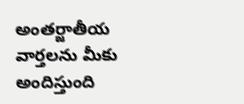అంతర్జాతీయ వార్తలను మీకు అందిస్తుంది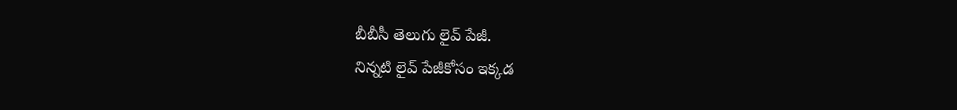బీబీసీ తెలుగు లైవ్ పేజీ.
నిన్నటి లైవ్ పేజీకోసం ఇక్కడ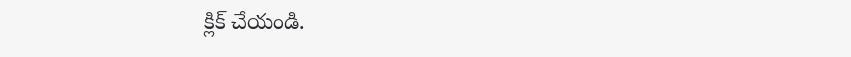క్లిక్ చేయండి.